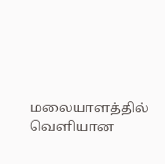மலையாளத்தில் வெளியான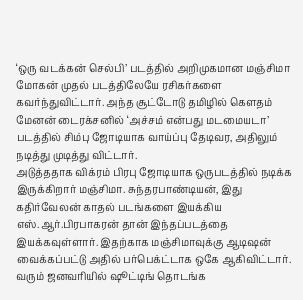‘ஒரு வடக்கன் செல்பி’ படத்தில் அறிமுகமான மஞ்சிமா மோகன் முதல் படத்திலேயே ரசிகர்களை கவர்ந்துவிட்டார். அந்த சூட்டோடு தமிழில் கௌதம் மேனன் டைரக்சனில் ‘அச்சம் என்பது மடமையடா’ படத்தில் சிம்பு ஜோடியாக வாய்ப்பு தேடிவர, அதிலும் நடித்து முடித்து விட்டார்.
அடுத்ததாக விக்ரம் பிரபு ஜோடியாக ஒருபடத்தில் நடிக்க இருக்கிறார் மஞ்சிமா. சுந்தரபாண்டியன், இது கதிர்வேலன் காதல் படங்களை இயக்கிய எஸ்.ஆர்.பிரபாகரன் தான் இந்தப்படத்தை இயக்கவுள்ளார். இதற்காக மஞ்சிமாவுக்கு ஆடிஷன் வைக்கப்பட்டு அதில் பர்பெக்ட்டாக ஒகே ஆகிவிட்டார். வரும் ஜனவரியில் ஷூட்டிங் தொடங்க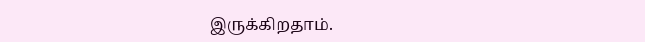இருக்கிறதாம்.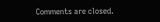Comments are closed.